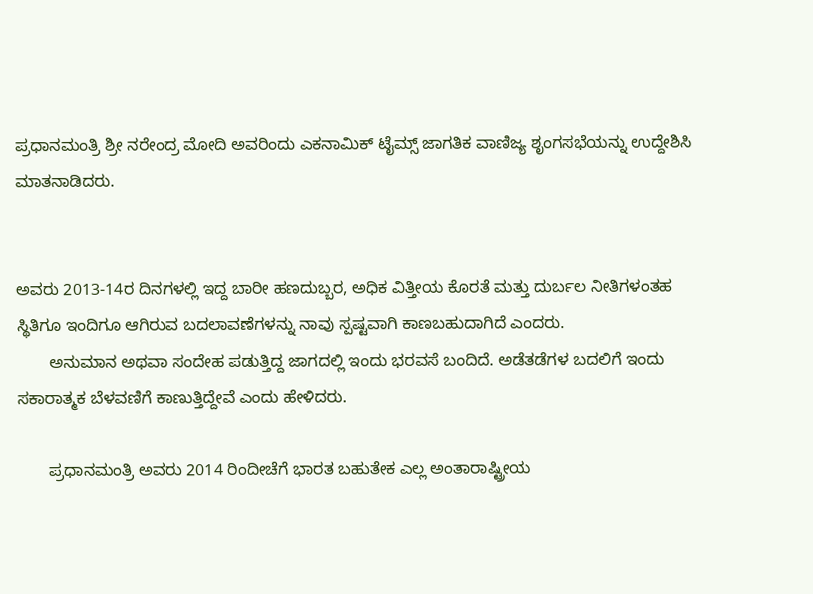ಪ್ರಧಾನಮಂತ್ರಿ ಶ್ರೀ ನರೇಂದ್ರ ಮೋದಿ ಅವರಿಂದು ಎಕನಾಮಿಕ್ ಟೈಮ್ಸ್ ಜಾಗತಿಕ ವಾಣಿಜ್ಯ ಶೃಂಗಸಭೆಯನ್ನು ಉದ್ದೇಶಿಸಿ ಮಾತನಾಡಿದರು.


ಅವರು 2013-14ರ ದಿನಗಳಲ್ಲಿ ಇದ್ದ ಬಾರೀ ಹಣದುಬ್ಬರ, ಅಧಿಕ ವಿತ್ತೀಯ ಕೊರತೆ ಮತ್ತು ದುರ್ಬಲ ನೀತಿಗಳಂತಹ ಸ್ಥಿತಿಗೂ ಇಂದಿಗೂ ಆಗಿರುವ ಬದಲಾವಣೆಗಳನ್ನು ನಾವು ಸ್ಪಷ್ಟವಾಗಿ ಕಾಣಬಹುದಾಗಿದೆ ಎಂದರು.
       ಅನುಮಾನ ಅಥವಾ ಸಂದೇಹ ಪಡುತ್ತಿದ್ದ ಜಾಗದಲ್ಲಿ ಇಂದು ಭರವಸೆ ಬಂದಿದೆ. ಅಡೆತಡೆಗಳ ಬದಲಿಗೆ ಇಂದು ಸಕಾರಾತ್ಮಕ ಬೆಳವಣಿಗೆ ಕಾಣುತ್ತಿದ್ದೇವೆ ಎಂದು ಹೇಳಿದರು.

       ಪ್ರಧಾನಮಂತ್ರಿ ಅವರು 2014 ರಿಂದೀಚೆಗೆ ಭಾರತ ಬಹುತೇಕ ಎಲ್ಲ ಅಂತಾರಾಷ್ಟ್ರೀಯ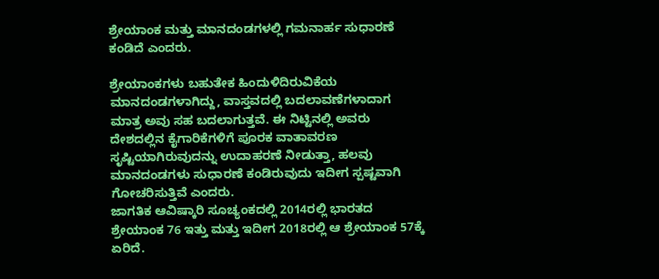ಶ್ರೇಯಾಂಕ ಮತ್ತು ಮಾನದಂಡಗಳಲ್ಲಿ ಗಮನಾರ್ಹ ಸುಧಾರಣೆ ಕಂಡಿದೆ ಎಂದರು.

ಶ್ರೇಯಾಂಕಗಳು ಬಹುತೇಕ ಹಿಂದುಳಿದಿರುವಿಕೆಯ ಮಾನದಂಡಗಳಾಗಿದ್ದು, ವಾಸ್ತವದಲ್ಲಿ ಬದಲಾವಣೆಗಳಾದಾಗ ಮಾತ್ರ ಅವು ಸಹ ಬದಲಾಗುತ್ತವೆ. ಈ ನಿಟ್ಟಿನಲ್ಲಿ ಅವರು ದೇಶದಲ್ಲಿನ ಕೈಗಾರಿಕೆಗಳಿಗೆ ಪೂರಕ ವಾತಾವರಣ ಸೃಷ್ಟಿಯಾಗಿರುವುದನ್ನು ಉದಾಹರಣೆ ನೀಡುತ್ತಾ, ಹಲವು ಮಾನದಂಡಗಳು ಸುಧಾರಣೆ ಕಂಡಿರುವುದು ಇದೀಗ ಸ್ಪಷ್ಟವಾಗಿ ಗೋಚರಿಸುತ್ತಿವೆ ಎಂದರು.
ಜಾಗತಿಕ ಆವಿಷ್ಕಾರಿ ಸೂಚ್ಯಂಕದಲ್ಲಿ 2014ರಲ್ಲಿ ಭಾರತದ ಶ್ರೇಯಾಂಕ 76 ಇತ್ತು ಮತ್ತು ಇದೀಗ 2018ರಲ್ಲಿ ಆ ಶ್ರೇಯಾಂಕ 57ಕ್ಕೆ ಏರಿದೆ.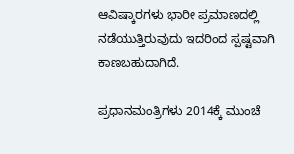ಆವಿಷ್ಕಾರಗಳು ಭಾರೀ ಪ್ರಮಾಣದಲ್ಲಿ ನಡೆಯುತ್ತಿರುವುದು ಇದರಿಂದ ಸ್ಪಷ್ಟವಾಗಿ ಕಾಣಬಹುದಾಗಿದೆ.

ಪ್ರಧಾನಮಂತ್ರಿಗಳು 2014ಕ್ಕೆ ಮುಂಚೆ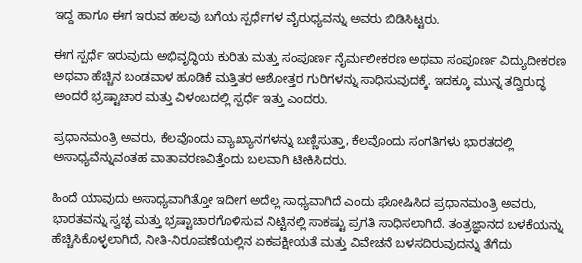ಇದ್ದ ಹಾಗೂ ಈಗ ಇರುವ ಹಲವು ಬಗೆಯ ಸ್ಪರ್ಧೆಗಳ ವೈರುಧ್ಯವನ್ನು ಅವರು ಬಿಡಿಸಿಟ್ಟರು.

ಈಗ ಸ್ಪರ್ಧೆ ಇರುವುದು ಅಭಿವೃದ್ಧಿಯ ಕುರಿತು ಮತ್ತು ಸಂಪೂರ್ಣ ನೈರ್ಮಲೀಕರಣ ಅಥವಾ ಸಂಪೂರ್ಣ ವಿದ್ಯುದೀಕರಣ ಅಥವಾ ಹೆಚ್ಚಿನ ಬಂಡವಾಳ ಹೂಡಿಕೆ ಮತ್ತಿತರ ಆಶೋತ್ತರ ಗುರಿಗಳನ್ನು ಸಾಧಿಸುವುದಕ್ಕೆ. ಇದಕ್ಕೂ ಮುನ್ನ ತದ್ವಿರುದ್ಧ ಅಂದರೆ ಭ್ರಷ್ಟಾಚಾರ ಮತ್ತು ವಿಳಂಬದಲ್ಲಿ ಸ್ಪರ್ಧೆ ಇತ್ತು ಎಂದರು.

ಪ್ರಧಾನಮಂತ್ರಿ ಅವರು, ಕೆಲವೊಂದು ವ್ಯಾಖ್ಯಾನಗಳನ್ನು ಬಣ್ಣಿಸುತ್ತಾ, ಕೆಲವೊಂದು ಸಂಗತಿಗಳು ಭಾರತದಲ್ಲಿ ಅಸಾಧ್ಯವೆನ್ನುವಂತಹ ವಾತಾವರಣವಿತ್ತೆಂದು ಬಲವಾಗಿ ಟೀಕಿಸಿದರು.

ಹಿಂದೆ ಯಾವುದು ಅಸಾಧ್ಯವಾಗಿತ್ತೋ ಇದೀಗ ಅದೆಲ್ಲ ಸಾಧ್ಯವಾಗಿದೆ ಎಂದು ಘೋಷಿಸಿದ ಪ್ರಧಾನಮಂತ್ರಿ ಅವರು, ಭಾರತವನ್ನು ಸ್ವಚ್ಛ ಮತ್ತು ಭ್ರಷ್ಟಾಚಾರಗೊಳಿಸುವ ನಿಟ್ಟಿನಲ್ಲಿ ಸಾಕಷ್ಟು ಪ್ರಗತಿ ಸಾಧಿಸಲಾಗಿದೆ. ತಂತ್ರಜ್ಞಾನದ ಬಳಕೆಯನ್ನು ಹೆಚ್ಚಿಸಿಕೊಳ್ಳಲಾಗಿದೆ, ನೀತಿ-ನಿರೂಪಣೆಯಲ್ಲಿನ ಏಕಪಕ್ಷೀಯತೆ ಮತ್ತು ವಿವೇಚನೆ ಬಳಸದಿರುವುದನ್ನು ತೆಗೆದು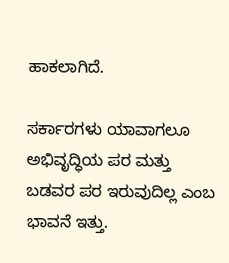ಹಾಕಲಾಗಿದೆ.

ಸರ್ಕಾರಗಳು ಯಾವಾಗಲೂ ಅಭಿವೃದ್ಧಿಯ ಪರ ಮತ್ತು ಬಡವರ ಪರ ಇರುವುದಿಲ್ಲ ಎಂಬ ಭಾವನೆ ಇತ್ತು.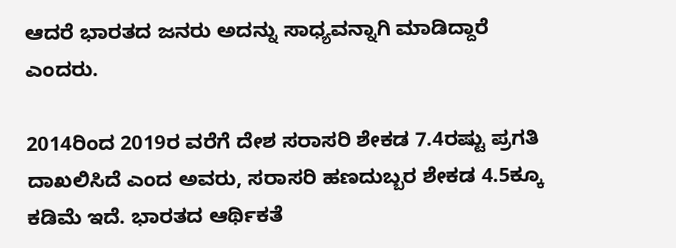ಆದರೆ ಭಾರತದ ಜನರು ಅದನ್ನು ಸಾಧ್ಯವನ್ನಾಗಿ ಮಾಡಿದ್ದಾರೆ ಎಂದರು.

2014ರಿಂದ 2019ರ ವರೆಗೆ ದೇಶ ಸರಾಸರಿ ಶೇಕಡ 7.4ರಷ್ಟು ಪ್ರಗತಿ ದಾಖಲಿಸಿದೆ ಎಂದ ಅವರು, ಸರಾಸರಿ ಹಣದುಬ್ಬರ ಶೇಕಡ 4.5ಕ್ಕೂ ಕಡಿಮೆ ಇದೆ. ಭಾರತದ ಆರ್ಥಿಕತೆ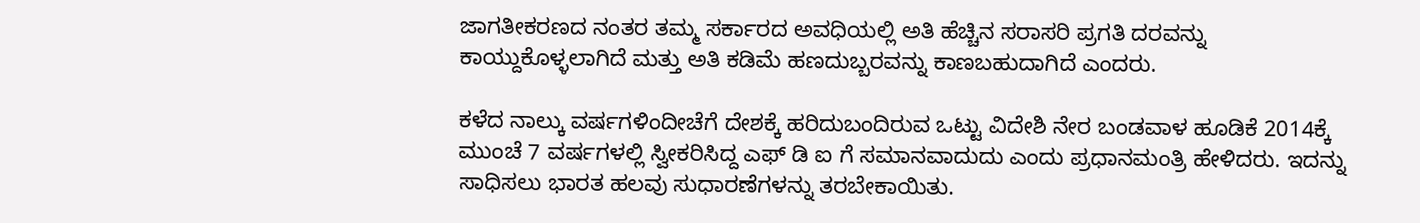ಜಾಗತೀಕರಣದ ನಂತರ ತಮ್ಮ ಸರ್ಕಾರದ ಅವಧಿಯಲ್ಲಿ ಅತಿ ಹೆಚ್ಚಿನ ಸರಾಸರಿ ಪ್ರಗತಿ ದರವನ್ನು ಕಾಯ್ದುಕೊಳ್ಳಲಾಗಿದೆ ಮತ್ತು ಅತಿ ಕಡಿಮೆ ಹಣದುಬ್ಬರವನ್ನು ಕಾಣಬಹುದಾಗಿದೆ ಎಂದರು.

ಕಳೆದ ನಾಲ್ಕು ವರ್ಷಗಳಿಂದೀಚೆಗೆ ದೇಶಕ್ಕೆ ಹರಿದುಬಂದಿರುವ ಒಟ್ಟು ವಿದೇಶಿ ನೇರ ಬಂಡವಾಳ ಹೂಡಿಕೆ 2014ಕ್ಕೆ ಮುಂಚೆ 7 ವರ್ಷಗಳಲ್ಲಿ ಸ್ವೀಕರಿಸಿದ್ದ ಎಫ್ ಡಿ ಐ ಗೆ ಸಮಾನವಾದುದು ಎಂದು ಪ್ರಧಾನಮಂತ್ರಿ ಹೇಳಿದರು. ಇದನ್ನು ಸಾಧಿಸಲು ಭಾರತ ಹಲವು ಸುಧಾರಣೆಗಳನ್ನು ತರಬೇಕಾಯಿತು.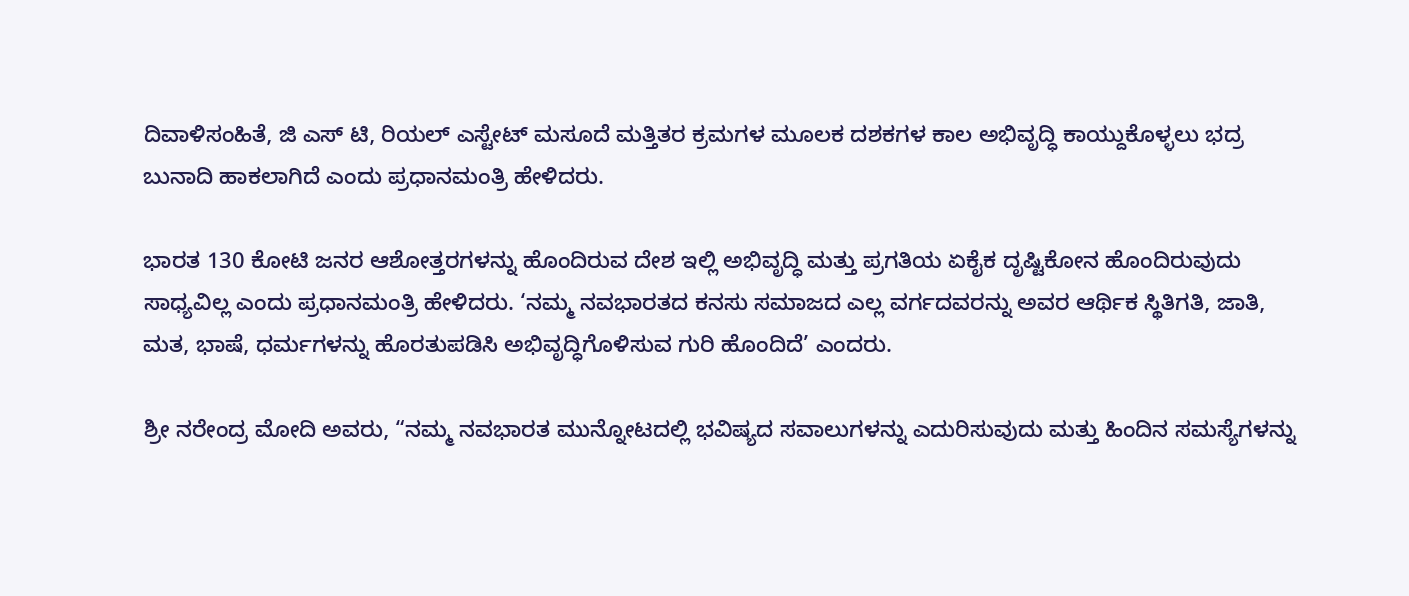ದಿವಾಳಿಸಂಹಿತೆ, ಜಿ ಎಸ್ ಟಿ, ರಿಯಲ್ ಎಸ್ಟೇಟ್ ಮಸೂದೆ ಮತ್ತಿತರ ಕ್ರಮಗಳ ಮೂಲಕ ದಶಕಗಳ ಕಾಲ ಅಭಿವೃದ್ಧಿ ಕಾಯ್ದುಕೊಳ್ಳಲು ಭದ್ರ ಬುನಾದಿ ಹಾಕಲಾಗಿದೆ ಎಂದು ಪ್ರಧಾನಮಂತ್ರಿ ಹೇಳಿದರು.

ಭಾರತ 130 ಕೋಟಿ ಜನರ ಆಶೋತ್ತರಗಳನ್ನು ಹೊಂದಿರುವ ದೇಶ ಇಲ್ಲಿ ಅಭಿವೃದ್ಧಿ ಮತ್ತು ಪ್ರಗತಿಯ ಏಕೈಕ ದೃಷ್ಟಿಕೋನ ಹೊಂದಿರುವುದು ಸಾಧ್ಯವಿಲ್ಲ ಎಂದು ಪ್ರಧಾನಮಂತ್ರಿ ಹೇಳಿದರು. ‘ನಮ್ಮ ನವಭಾರತದ ಕನಸು ಸಮಾಜದ ಎಲ್ಲ ವರ್ಗದವರನ್ನು ಅವರ ಆರ್ಥಿಕ ಸ್ಥಿತಿಗತಿ, ಜಾತಿ, ಮತ, ಭಾಷೆ, ಧರ್ಮಗಳನ್ನು ಹೊರತುಪಡಿಸಿ ಅಭಿವೃದ್ಧಿಗೊಳಿಸುವ ಗುರಿ ಹೊಂದಿದೆ’ ಎಂದರು.

ಶ್ರೀ ನರೇಂದ್ರ ಮೋದಿ ಅವರು, “ನಮ್ಮ ನವಭಾರತ ಮುನ್ನೋಟದಲ್ಲಿ ಭವಿಷ್ಯದ ಸವಾಲುಗಳನ್ನು ಎದುರಿಸುವುದು ಮತ್ತು ಹಿಂದಿನ ಸಮಸ್ಯೆಗಳನ್ನು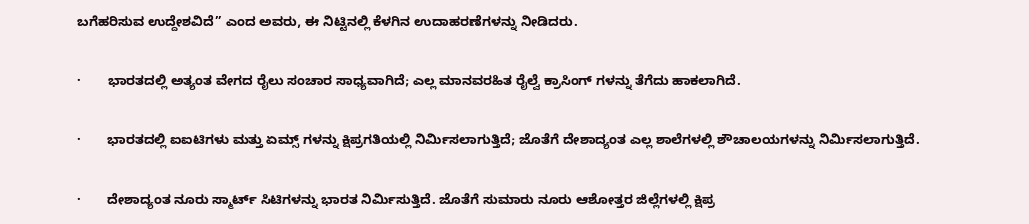ಬಗೆಹರಿಸುವ ಉದ್ದೇಶವಿದೆ” ಎಂದ ಅವರು, ಈ ನಿಟ್ಟಿನಲ್ಲಿ ಕೆಳಗಿನ ಉದಾಹರಣೆಗಳನ್ನು ನೀಡಿದರು.

·       ಭಾರತದಲ್ಲಿ ಅತ್ಯಂತ ವೇಗದ ರೈಲು ಸಂಚಾರ ಸಾಧ್ಯವಾಗಿದೆ; ಎಲ್ಲ ಮಾನವರಹಿತ ರೈಲ್ವೆ ಕ್ರಾಸಿಂಗ್ ಗಳನ್ನು ತೆಗೆದು ಹಾಕಲಾಗಿದೆ.

·       ಭಾರತದಲ್ಲಿ ಐಐಟಿಗಳು ಮತ್ತು ಏಮ್ಸ್ ಗಳನ್ನು ಕ್ಷಿಪ್ರಗತಿಯಲ್ಲಿ ನಿರ್ಮಿಸಲಾಗುತ್ತಿದೆ; ಜೊತೆಗೆ ದೇಶಾದ್ಯಂತ ಎಲ್ಲ ಶಾಲೆಗಳಲ್ಲಿ ಶೌಚಾಲಯಗಳನ್ನು ನಿರ್ಮಿಸಲಾಗುತ್ತಿದೆ.

·       ದೇಶಾದ್ಯಂತ ನೂರು ಸ್ಮಾರ್ಟ್ ಸಿಟಿಗಳನ್ನು ಭಾರತ ನಿರ್ಮಿಸುತ್ತಿದೆ. ಜೊತೆಗೆ ಸುಮಾರು ನೂರು ಆಶೋತ್ತರ ಜಿಲ್ಲೆಗಳಲ್ಲಿ ಕ್ಷಿಪ್ರ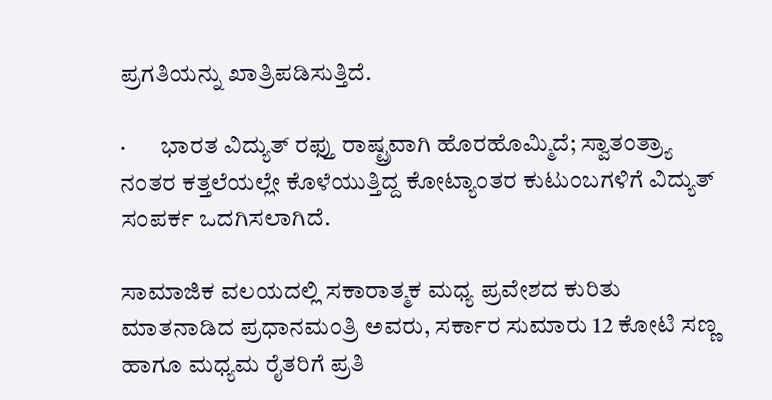ಪ್ರಗತಿಯನ್ನು ಖಾತ್ರಿಪಡಿಸುತ್ತಿದೆ.

·       ಭಾರತ ವಿದ್ಯುತ್ ರಫ್ತು ರಾಷ್ಟ್ರವಾಗಿ ಹೊರಹೊಮ್ಮಿದೆ; ಸ್ವಾತಂತ್ರ್ಯಾ ನಂತರ ಕತ್ತಲೆಯಲ್ಲೇ ಕೊಳೆಯುತ್ತಿದ್ದ ಕೋಟ್ಯಾಂತರ ಕುಟುಂಬಗಳಿಗೆ ವಿದ್ಯುತ್ ಸಂಪರ್ಕ ಒದಗಿಸಲಾಗಿದೆ.

ಸಾಮಾಜಿಕ ವಲಯದಲ್ಲಿ ಸಕಾರಾತ್ಮಕ ಮಧ್ಯ ಪ್ರವೇಶದ ಕುರಿತು ಮಾತನಾಡಿದ ಪ್ರಧಾನಮಂತ್ರಿ ಅವರು, ಸರ್ಕಾರ ಸುಮಾರು 12 ಕೋಟಿ ಸಣ್ಣ ಹಾಗೂ ಮಧ್ಯಮ ರೈತರಿಗೆ ಪ್ರತಿ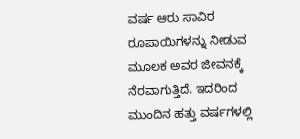ವರ್ಷ ಆರು ಸಾವಿರ ರೂಪಾಯಿಗಳನ್ನು ನೀಡುವ ಮೂಲಕ ಅವರ ಜೀವನಕ್ಕೆ ನೆರವಾಗುತ್ತಿದೆ. ಇದರಿಂದ ಮುಂದಿನ ಹತ್ತು ವರ್ಷಗಳಲ್ಲಿ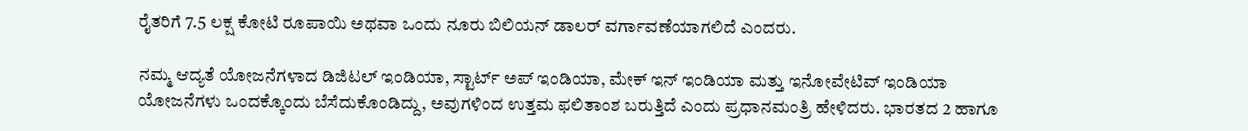ರೈತರಿಗೆ 7.5 ಲಕ್ಷ ಕೋಟಿ ರೂಪಾಯಿ ಅಥವಾ ಒಂದು ನೂರು ಬಿಲಿಯನ್ ಡಾಲರ್ ವರ್ಗಾವಣೆಯಾಗಲಿದೆ ಎಂದರು.

ನಮ್ಮ ಆದ್ಯತೆ ಯೋಜನೆಗಳಾದ ಡಿಜಿಟಲ್ ಇಂಡಿಯಾ, ಸ್ಟಾರ್ಟ್ ಅಪ್ ಇಂಡಿಯಾ, ಮೇಕ್ ಇನ್ ಇಂಡಿಯಾ ಮತ್ತು ಇನೋವೇಟಿವ್ ಇಂಡಿಯಾ ಯೋಜನೆಗಳು ಒಂದಕ್ಕೊಂದು ಬೆಸೆದುಕೊಂಡಿದ್ದು, ಅವುಗಳಿಂದ ಉತ್ತಮ ಫಲಿತಾಂಶ ಬರುತ್ತಿದೆ ಎಂದು ಪ್ರಧಾನಮಂತ್ರಿ ಹೇಳಿದರು. ಭಾರತದ 2 ಹಾಗೂ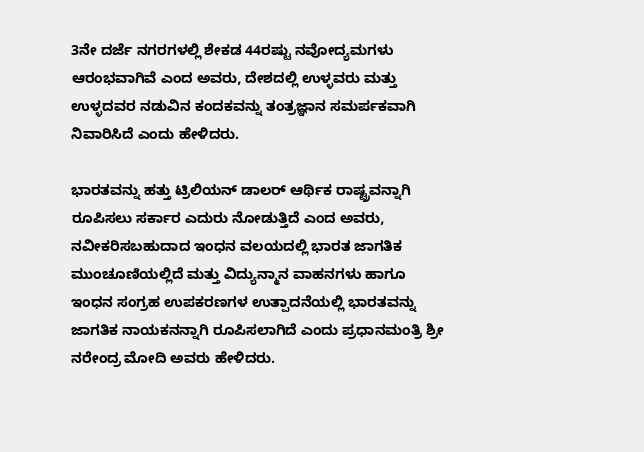3ನೇ ದರ್ಜೆ ನಗರಗಳಲ್ಲಿ ಶೇಕಡ 44ರಷ್ಟು ನವೋದ್ಯಮಗಳು ಆರಂಭವಾಗಿವೆ ಎಂದ ಅವರು, ದೇಶದಲ್ಲಿ ಉಳ್ಳವರು ಮತ್ತು ಉಳ್ಳದವರ ನಡುವಿನ ಕಂದಕವನ್ನು ತಂತ್ರಜ್ಞಾನ ಸಮರ್ಪಕವಾಗಿ ನಿವಾರಿಸಿದೆ ಎಂದು ಹೇಳಿದರು.

ಭಾರತವನ್ನು ಹತ್ತು ಟ್ರಿಲಿಯನ್ ಡಾಲರ್ ಆರ್ಥಿಕ ರಾಷ್ಟ್ರವನ್ನಾಗಿ ರೂಪಿಸಲು ಸರ್ಕಾರ ಎದುರು ನೋಡುತ್ತಿದೆ ಎಂದ ಅವರು, ನವೀಕರಿಸಬಹುದಾದ ಇಂಧನ ವಲಯದಲ್ಲಿ ಭಾರತ ಜಾಗತಿಕ ಮುಂಚೂಣಿಯಲ್ಲಿದೆ ಮತ್ತು ವಿದ್ಯುನ್ಮಾನ ವಾಹನಗಳು ಹಾಗೂ ಇಂಧನ ಸಂಗ್ರಹ ಉಪಕರಣಗಳ ಉತ್ಪಾದನೆಯಲ್ಲಿ ಭಾರತವನ್ನು ಜಾಗತಿಕ ನಾಯಕನನ್ನಾಗಿ ರೂಪಿಸಲಾಗಿದೆ ಎಂದು ಪ್ರಧಾನಮಂತ್ರಿ ಶ್ರೀ ನರೇಂದ್ರ ಮೋದಿ ಅವರು ಹೇಳಿದರು.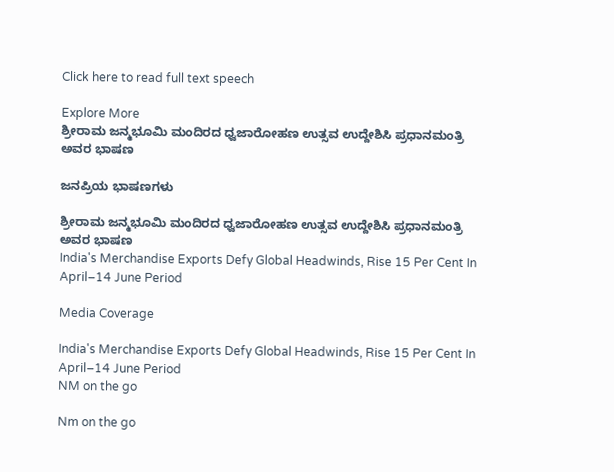Click here to read full text speech

Explore More
ಶ್ರೀರಾಮ ಜನ್ಮಭೂಮಿ ಮಂದಿರದ ಧ್ವಜಾರೋಹಣ ಉತ್ಸವ ಉದ್ದೇಶಿಸಿ ಪ್ರಧಾನಮಂತ್ರಿ ಅವರ ಭಾಷಣ

ಜನಪ್ರಿಯ ಭಾಷಣಗಳು

ಶ್ರೀರಾಮ ಜನ್ಮಭೂಮಿ ಮಂದಿರದ ಧ್ವಜಾರೋಹಣ ಉತ್ಸವ ಉದ್ದೇಶಿಸಿ ಪ್ರಧಾನಮಂತ್ರಿ ಅವರ ಭಾಷಣ
India's Merchandise Exports Defy Global Headwinds, Rise 15 Per Cent In April–14 June Period

Media Coverage

India's Merchandise Exports Defy Global Headwinds, Rise 15 Per Cent In April–14 June Period
NM on the go

Nm on the go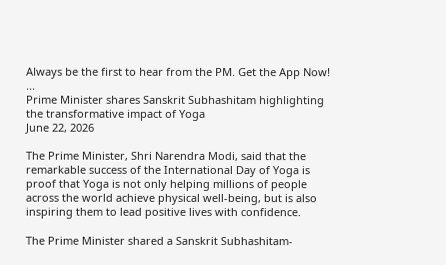Always be the first to hear from the PM. Get the App Now!
...
Prime Minister shares Sanskrit Subhashitam highlighting the transformative impact of Yoga
June 22, 2026

The Prime Minister, Shri Narendra Modi, said that the remarkable success of the International Day of Yoga is proof that Yoga is not only helping millions of people across the world achieve physical well-being, but is also inspiring them to lead positive lives with confidence.

The Prime Minister shared a Sanskrit Subhashitam-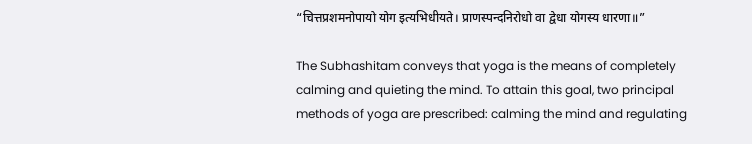“चित्तप्रशमनोपायो योग इत्यभिधीयते। प्राणस्पन्दनिरोधो वा द्वेधा योगस्य धारणा॥”

The Subhashitam conveys that yoga is the means of completely calming and quieting the mind. To attain this goal, two principal methods of yoga are prescribed: calming the mind and regulating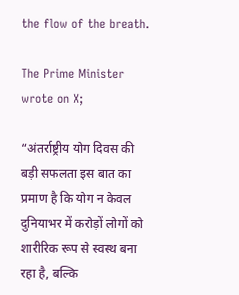the flow of the breath.

The Prime Minister wrote on X;

“अंतर्राष्ट्रीय योग दिवस की बड़ी सफलता इस बात का प्रमाण है कि योग न केवल दुनियाभर में करोड़ों लोगों को शारीरिक रूप से स्वस्थ बना रहा है, बल्कि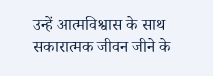उन्हें आत्मविश्वास के साथ सकारात्मक जीवन जीने के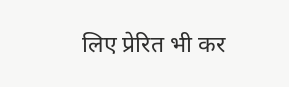लिए प्रेरित भी कर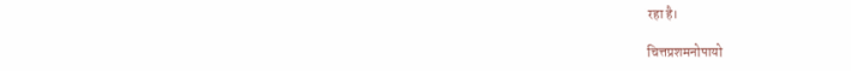रहा है।

चित्तप्रशमनोपायो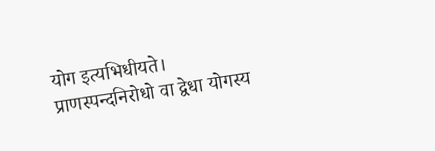योग इत्यभिधीयते। प्राणस्पन्दनिरोधो वा द्वेधा योगस्य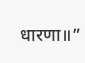धारणा॥”